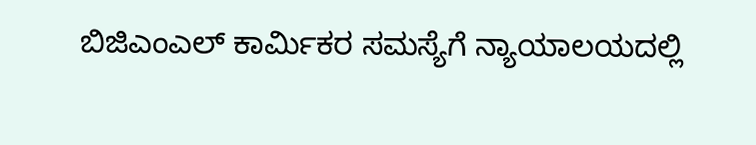ಬಿಜಿಎಂಎಲ್ ಕಾರ್ಮಿಕರ ಸಮಸ್ಯೆಗೆ ನ್ಯಾಯಾಲಯದಲ್ಲಿ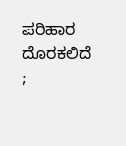ಪರಿಹಾರ ದೊರಕಲಿದೆ ;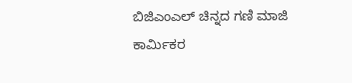ಬಿಜಿಎಂಎಲ್ ಚಿನ್ನದ ಗಣಿ ಮಾಜಿ ಕಾರ್ಮಿಕರ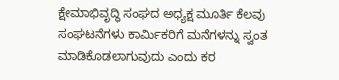ಕ್ಷೇಮಾಭಿವೃದ್ಧಿ ಸಂಘದ ಅಧ್ಯಕ್ಷ ಮೂರ್ತಿ ಕೆಲವು ಸಂಘಟನೆಗಳು ಕಾರ್ಮಿಕರಿಗೆ ಮನೆಗಳನ್ನು ಸ್ವಂತ ಮಾಡಿಕೊಡಲಾಗುವುದು ಎಂದು ಕರ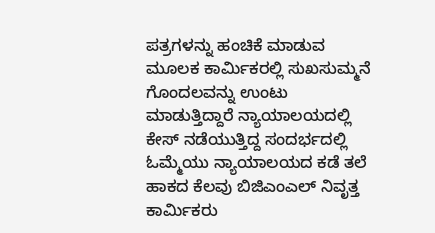ಪತ್ರಗಳನ್ನು ಹಂಚಿಕೆ ಮಾಡುವ ಮೂಲಕ ಕಾರ್ಮಿಕರಲ್ಲಿ ಸುಖಸುಮ್ಮನೆ ಗೊಂದಲವನ್ನು ಉಂಟು ಮಾಡುತ್ತಿದ್ದಾರೆ ನ್ಯಾಯಾಲಯದಲ್ಲಿ ಕೇಸ್ ನಡೆಯುತ್ತಿದ್ದ ಸಂದರ್ಭದಲ್ಲಿ ಓಮ್ಮೆಯು ನ್ಯಾಯಾಲಯದ ಕಡೆ ತಲೆ ಹಾಕದ ಕೆಲವು ಬಿಜಿಎಂಎಲ್ ನಿವೃತ್ತ ಕಾರ್ಮಿಕರು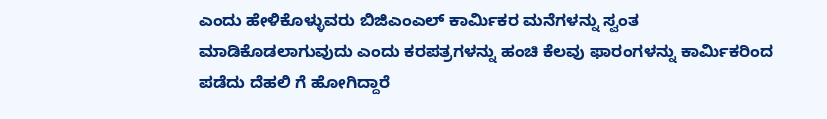ಎಂದು ಹೇಳಿಕೊಳ್ಳುವರು ಬಿಜಿಎಂಎಲ್ ಕಾರ್ಮಿಕರ ಮನೆಗಳನ್ನು ಸ್ವಂತ ಮಾಡಿಕೊಡಲಾಗುವುದು ಎಂದು ಕರಪತ್ರಗಳನ್ನು ಹಂಚಿ ಕೆಲವು ಫಾರಂಗಳನ್ನು ಕಾರ್ಮಿಕರಿಂದ ಪಡೆದು ದೆಹಲಿ ಗೆ ಹೋಗಿದ್ದಾರೆ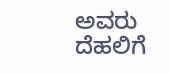ಅವರು ದೆಹಲಿಗೆ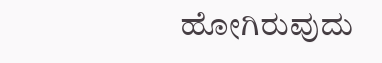ಹೋಗಿರುವುದು